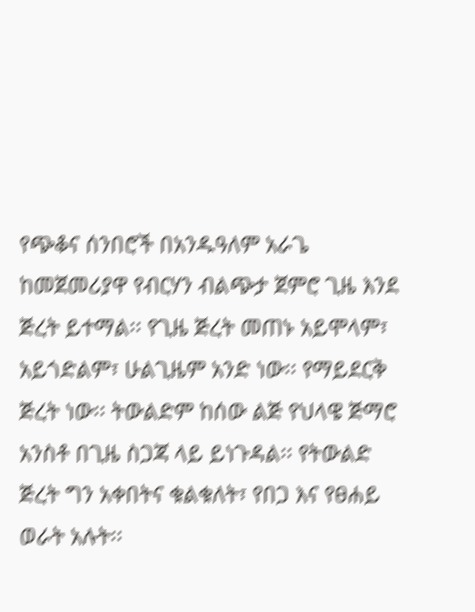የጭቆና ሰንበሮች በአንዱዓለም አራጌ
ከመጀመሪያዋ የብርሃን ብልጭታ ጀምሮ ጊዜ እንደ ጅረት ይተማል፡፡ የጊዜ ጅረት መጠኑ አይሞላም፣ አይጎድልም፣ ሁልጊዜም አንድ ነው፡፡ የማይደርቅ ጅረት ነው፡፡ ትውልድም ከሰው ልጅ የህላዌ ጅማሮ አንስቶ በጊዜ ስጋጃ ላይ ይነጉዳል፡፡ የትውልድ ጅረት ግን አቀበትና ቁልቁለት፣ የበጋ እና የፀሐይ ወራት አሉት፡፡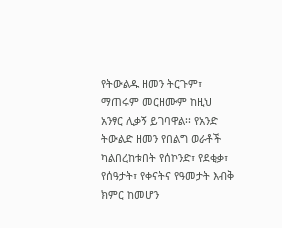የትውልዱ ዘመን ትርጉም፣ ማጠሩም መርዘሙም ከዚህ አንፃር ሊቃኝ ይገባዋል፡፡ የአንድ ትውልድ ዘመን የበልግ ወራቶች ካልበረከቱበት የሰኮንድ፣ የደቂቃ፣ የሰዓታት፣ የቀናትና የዓመታት እብቅ ክምር ከመሆን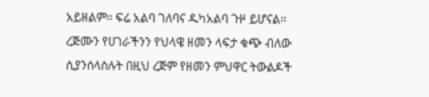አይዘልም፡፡ ፍሬ አልባ ገለባና ዱካአልባ ጉዞ ይሆናል፡፡
ረጅሙን የሀገራችንን የህላዌ ዘመን ላፍታ ቁጭ ብለው ሲያንሰላስሉት በዚህ ረጅም የዘመን ምህዋር ትውልዶች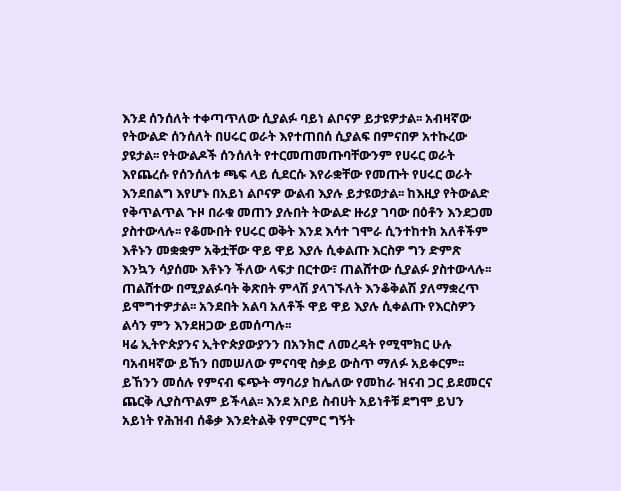እንደ ሰንሰለት ተቀጣጥለው ሲያልፉ ባይነ ልቦናዎ ይታዩዎታል፡፡ አብዛኛው የትውልድ ሰንሰለት በሀሩር ወራት እየተጠበሰ ሲያልፍ በምናበዎ አተኩረው ያዩታል፡፡ የትውልዶች ሰንሰለት የተርመጠመጡባቸውንም የሀሩር ወራት እየጨረሱ የሰንሰለቱ ጫፍ ላይ ሲደርሱ እየራቋቸው የመጡት የሀሩር ወራት እንደበልግ እየሆኑ በአይነ ልቦናዎ ውልብ እያሉ ይታዩወታል፡፡ ከእዚያ የትውልድ የቅጥልጥል ጉዞ በራቁ መጠን ያሉበት ትውልድ ዙሪያ ገባው በዕቶን እንደጋመ ያስተውላሉ፡፡ የቆሙበት የሀሩር ወቅት እንደ እሳተ ገሞራ ሲንተከተክ አለቶችም እቶኑን መቋቋም አቅቷቸው ዋይ ዋይ እያሉ ሲቀልጡ እርስዎ ግን ድምጽ እንኳን ሳያሰሙ እቶኑን ችለው ላፍታ በርተው፣ ጠልሸተው ሲያልፉ ያስተውላሉ፡፡ ጠልሸተው በሚያልፉባት ቅጽበት ምላሽ ያላገኙለት እንቆቅልሽ ያለማቋረጥ ይሞግተዎታል፡፡ አንደበት አልባ አለቶች ዋይ ዋይ እያሉ ሲቀልጡ የእርስዎን ልሳን ምን እንደዘጋው ይመሰጣሉ፡፡
ዛሬ ኢትዮጵያንና ኢትዮጵያውያንን በአንክሮ ለመረዳት የሚሞክር ሁሉ ባአብዛኛው ይኸን በመሠለው ምናባዊ ስቃይ ውስጥ ማለፉ አይቀርም፡፡ ይኸንን መሰሉ የምናብ ፍጭት ማባሪያ ከሌለው የመከራ ዝናብ ጋር ይደመርና ጨርቅ ሊያስጥልም ይችላል፡፡ እንደ አቦይ ስብሀት አይነቶቹ ደግሞ ይህን አይነት የሕዝብ ሰቆቃ እንደትልቅ የምርምር ግኝት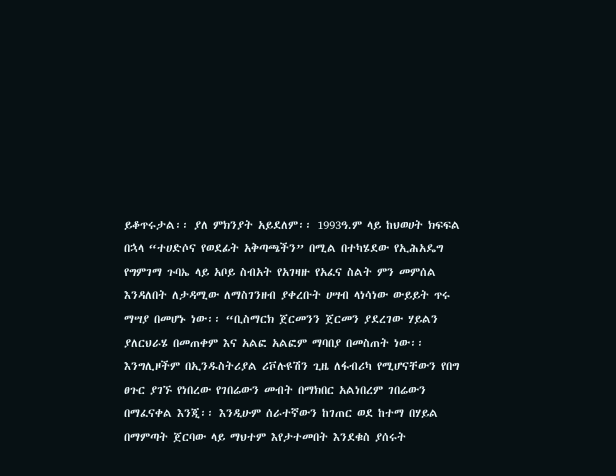ይቆጥሩታል፡፡ ያለ ምክንያት አይደለም፡፡ 1993ዓ.ም ላይ ከህወሀት ክፍፍል በኋላ “ተሀድሶና የወደፊት አቅጣጫችን” በሚል በተካሄደው የኢሕአዴግ የግምገማ ጉባኤ ላይ አቦይ ስብአት የአገዛዙ የአፈና ስልት ምን መምሰል እንዳለበት ለታዳሚው ለማስገንዘብ ያቀረቡት ሀሣብ ላነሳነው ውይይት ጥሩ ማሣያ በመሆኑ ነው፡፡ “ቢስማርክ ጀርመንን ጀርመን ያደረገው ሃይልን ያለርህራሄ በመጠቀም እና አልፎ አልፎም ማባበያ በመስጠት ነው፡፡ እንግሊዞችም በኢንዱስትሪያል ሪቮሉዩሽን ጊዜ ለፋብሪካ የሚሆናቸውን የበግ ፀጉር ያገኙ የነበረው የገበሬውን መብት በማክበር አልነበረም ገበሬውን በማፈናቀል እንጂ፡፡ እንዲሁም ሰራተኛውን ከገጠር ወደ ከተማ በሃይል በማምጣት ጀርባው ላይ ማህተም እየታተመበት እንደቁስ ያሰሩት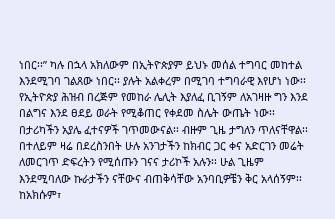ነበር፡፡” ካሉ በኋላ አክለውም በኢትዮጵያም ይህኑ መሰል ተግባር መከተል እንደሚገባ ገልጸው ነበር፡፡ ያሉት አልቀረም በሚገባ ተግባራዊ እየሆነ ነው፡፡ የኢትዮጵያ ሕዝብ በረጅም የመከራ ሌሊት እያለፈ ቢገኝም ለአገዛዙ ግን እንደ በልግና እንደ ፀደይ ወራት የሚቆጠር የቀደመ ስሌት ውጤት ነው፡፡
በታሪካችን አያሌ ፈተናዎች ገጥመውናል፡፡ ብዙም ጊዜ ታግለን ጥለናቸዋል፡፡ በተለይም ዛሬ በደረስንበት ሁሉ አንገታችን ከክብር ጋር ቀና አድርገን መሬት ለመርገጥ ድፍረትን የሚሰጡን ገናና ታሪኮች አሉን፡፡ ሁል ጊዜም እንደሚባለው ኩራታችን ናቸውና ብጠቅሳቸው አንባቢዎቼን ቅር አላሰኝም፡፡ ከአክሱም፣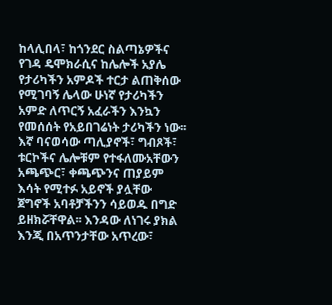ከላሊበላ፣ ከጎንደር ስልጣኔዎችና የገዳ ዴሞክራሲና ከሌሎች አያሌ የታሪካችን አምዶች ተርታ ልጠቅሰው የሚገባኝ ሌላው ሁነኛ የታሪካችን አምድ ለጥርኝ አፈራችን እንኳን የመሰሰት የአይበገሬነት ታሪካችን ነው፡፡ እኛ ባናወሳው ጣሊያኖች፣ ግብጾች፣ ቱርኮችና ሌሎቹም የተፋለሙአቸውን አጫጭር፣ ቀጫጭንና ጠያይም እሳት የሚተፉ አይኖች ያሏቸው ጀግኖች አባቶቻችንን ሳይወዱ በግድ ይዘክሯቸዋል፡፡ እንዳው ለነገሩ ያክል እንጂ በአጥንታቸው አጥረው፣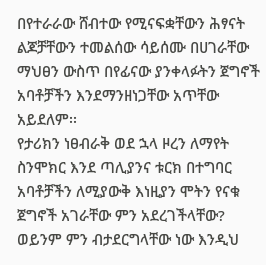በየተራራው ሸብተው የሚናፍቋቸውን ሕፃናት ልጆቻቸውን ተመልሰው ሳይሰሙ በሀገራቸው ማህፀን ውስጥ በየፊናው ያንቀላፉትን ጀግኖች አባቶቻችን እንደማንዘነጋቸው አጥቸው አይደለም፡፡
የታሪክን ነፀብራቅ ወደ ኋላ ዞረን ለማየት ስንሞክር እንደ ጣሊያንና ቱርክ በተግባር አባቶቻችን ለሚያውቅ እነዚያን ሞትን የናቁ ጀግኖች አገራቸው ምን አደረገችላቸው? ወይንም ምን ብታደርግላቸው ነው እንዲህ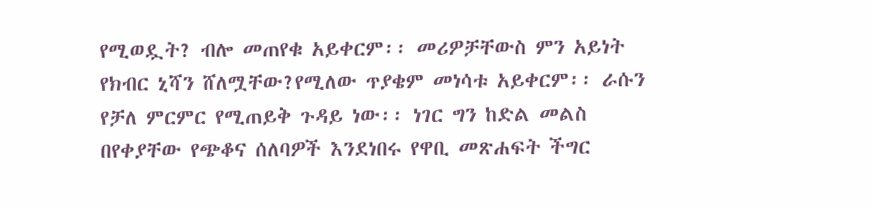የሚወዷት? ብሎ መጠየቁ አይቀርም፡፡ መሪዎቻቸውስ ምን አይነት የክብር ኒሻን ሸለሟቸው?የሚለው ጥያቄም መነሳቱ አይቀርም፡፡ ራሱን የቻለ ምርምር የሚጠይቅ ጉዳይ ነው፡፡ ነገር ግን ከድል መልስ በየቀያቸው የጭቆና ሰለባዎች እንደነበሩ የዋቢ መጽሐፍት ችግር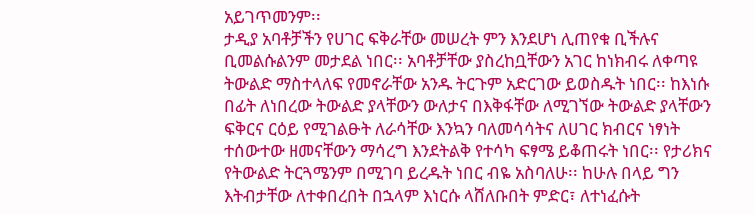አይገጥመንም፡፡
ታዲያ አባቶቻችን የሀገር ፍቅራቸው መሠረት ምን እንደሆነ ሊጠየቁ ቢችሉና ቢመልሱልንም መታደል ነበር፡፡ አባቶቻቸው ያስረከቧቸውን አገር ከነክብሩ ለቀጣዩ ትውልድ ማስተላለፍ የመኖራቸው አንዱ ትርጉም አድርገው ይወስዱት ነበር፡፡ ከእነሱ በፊት ለነበረው ትውልድ ያላቸውን ውለታና በእቅፋቸው ለሚገኘው ትውልድ ያላቸውን ፍቅርና ርዕይ የሚገልፁት ለራሳቸው እንኳን ባለመሳሳትና ለሀገር ክብርና ነፃነት ተሰውተው ዘመናቸውን ማሳረግ እንደትልቅ የተሳካ ፍፃሜ ይቆጠሩት ነበር፡፡ የታሪክና የትውልድ ትርጓሜንም በሚገባ ይረዱት ነበር ብዬ አስባለሁ፡፡ ከሁሉ በላይ ግን እትብታቸው ለተቀበረበት በኋላም እነርሱ ላሸለቡበት ምድር፣ ለተነፈሱት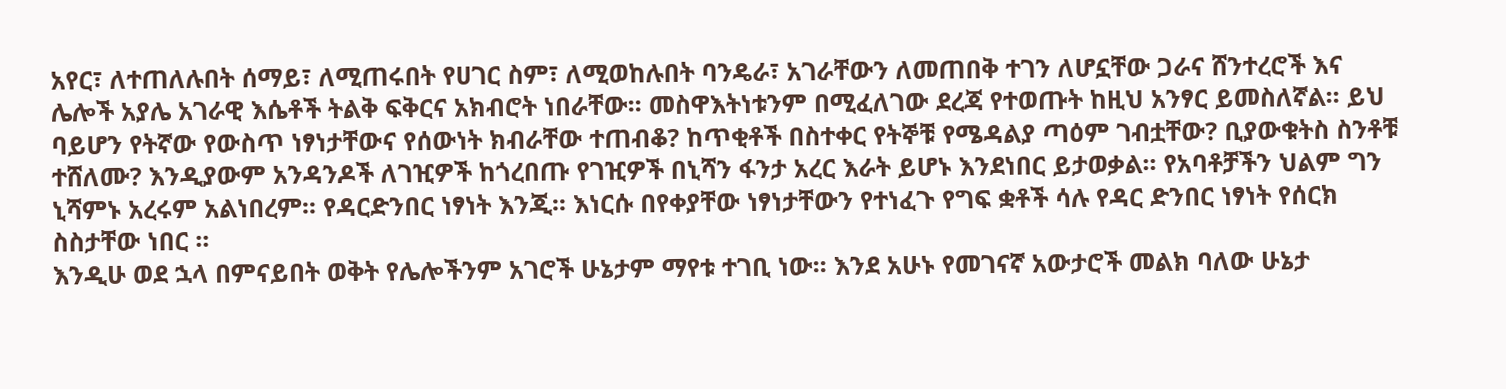አየር፣ ለተጠለሉበት ሰማይ፣ ለሚጠሩበት የሀገር ስም፣ ለሚወከሉበት ባንዴራ፣ አገራቸውን ለመጠበቅ ተገን ለሆኗቸው ጋራና ሸንተረሮች እና ሌሎች አያሌ አገራዊ እሴቶች ትልቅ ፍቅርና አክብሮት ነበራቸው፡፡ መስዋእትነቱንም በሚፈለገው ደረጃ የተወጡት ከዚህ አንፃር ይመስለኛል፡፡ ይህ ባይሆን የትኛው የውስጥ ነፃነታቸውና የሰውነት ክብራቸው ተጠብቆ? ከጥቂቶች በስተቀር የትኞቹ የሜዳልያ ጣዕም ገብቷቸው? ቢያውቁትስ ስንቶቹ ተሸለሙ? እንዲያውም አንዳንዶች ለገዢዎች ከጎረበጡ የገዢዎች በኒሻን ፋንታ አረር እራት ይሆኑ እንደነበር ይታወቃል፡፡ የአባቶቻችን ህልም ግን ኒሻምኑ አረሩም አልነበረም፡፡ የዳርድንበር ነፃነት እንጂ፡፡ እነርሱ በየቀያቸው ነፃነታቸውን የተነፈጉ የግፍ ቋቶች ሳሉ የዳር ድንበር ነፃነት የሰርክ ስስታቸው ነበር ፡፡
እንዲሁ ወደ ኋላ በምናይበት ወቅት የሌሎችንም አገሮች ሁኔታም ማየቱ ተገቢ ነው፡፡ እንደ አሁኑ የመገናኛ አውታሮች መልክ ባለው ሁኔታ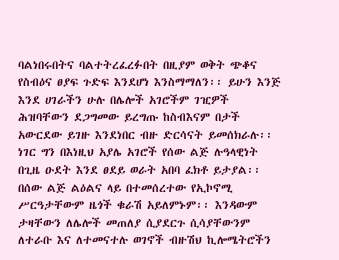ባልነበሩበትና ባልተትረፈረፉበት በዚያም ወቅት ጭቆና የስብዕና ፀያፍ ጉድፍ እንደሆነ እንስማማለን፡፡ ይሁን እንጅ እንደ ሀገራችን ሁሉ በሌሎች አገሮችም ገዢዎች ሕዝባቸውን ደጋግመው ይረግጡ ከስብእናም በታች አውርደው ይገዙ እንደነበር ብዙ ድርሳናት ይመሰክራሉ፡፡ ነገር ግን በእነዚህ አያሌ አገሮች የሰው ልጅ ሉዓላዊነት በጊዜ ዑደት እንደ ፀደይ ወራት አበባ ፈክቶ ይታያል፡፡ በሰው ልጅ ልዕልና ላይ በተመሰረተው የኢኮኖሚ ሥርዓታቸውም ዜጎች ቁራሽ አይለምኑም፡፡ እንዳውም ታዛቸውን ለሌሎች መጠለያ ሲያደርጉ ሲሳያቸውንም ለተራቡ እና ለተመናተሉ ወገኖች ብዙሽህ ኪሎሜትሮችን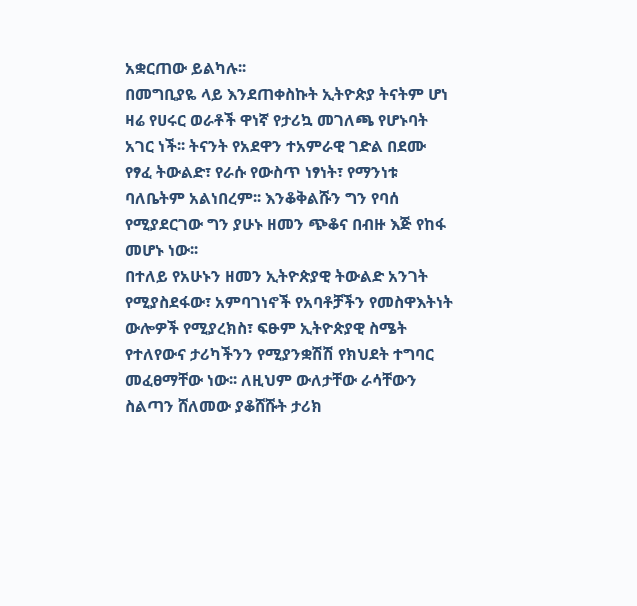አቋርጠው ይልካሉ፡፡
በመግቢያዬ ላይ እንደጠቀስኩት ኢትዮጵያ ትናትም ሆነ ዛሬ የሀሩር ወራቶች ዋነኛ የታሪኳ መገለጫ የሆኑባት አገር ነች፡፡ ትናንት የአደዋን ተአምራዊ ገድል በደሙ የፃፈ ትውልድ፣ የራሱ የውስጥ ነፃነት፣ የማንነቱ ባለቤትም አልነበረም፡፡ እንቆቅልሹን ግን የባሰ የሚያደርገው ግን ያሁኑ ዘመን ጭቆና በብዙ እጅ የከፋ መሆኑ ነው፡፡
በተለይ የአሁኑን ዘመን ኢትዮጵያዊ ትውልድ አንገት የሚያስደፋው፣ አምባገነኖች የአባቶቻችን የመስዋእትነት ውሎዎች የሚያረክስ፣ ፍፁም ኢትዮጵያዊ ስሜት የተለየውና ታሪካችንን የሚያንቋሽሽ የክህደት ተግባር መፈፀማቸው ነው፡፡ ለዚህም ውለታቸው ራሳቸውን ስልጣን ሸለመው ያቆሸሹት ታሪክ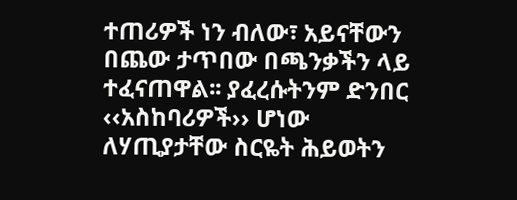ተጠሪዎች ነን ብለው፣ አይናቸውን በጨው ታጥበው በጫንቃችን ላይ ተፈናጠዋል፡፡ ያፈረሱትንም ድንበር ‹‹አስከባሪዎች›› ሆነው ለሃጢያታቸው ስርዬት ሕይወትን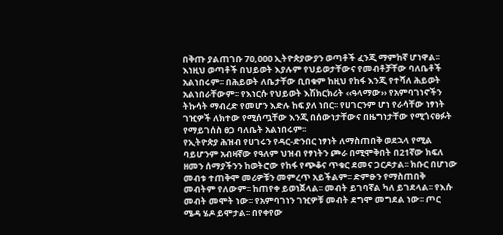በቅጡ ያልጠገቡ 7ዐ,ዐዐዐ ኢትዮጵያውያን ወጣቶች ፈንጂ ማምከኛ ሆነዋል፡፡ እነዚህ ወጣቶች በህይወት እያሉም የህይወታቸውና የመብቶቻቸው ባለቤቶች አልነበሩም፡፡ በሕይወት ለቤታቸው ቢበቁም ከዚህ የከፋ እንጂ የተሻለ ሕይወት አልነበራቸውም፡፡ የእነርሱ የህይወት እሽክርክሪት ‹‹ዓላማው›› የአምባገነኖችን ትኩሳት ማብረድ የመሆን እድሉ ከፍ ያለ ነበር፡፡ የሀገርንም ሆነ የራሳቸው ነፃነት ገዢዎች ለክተው የሚሰጧቸው እንጂ በሰውነታቸውና በዜግነታቸው የሚጎናፀፉት የማይገሰስ ፀጋ ባለቤት አልነበሩም፡፡
የኢትዮጵያ ሕዝብ የሀገሩን የዳር-ድንበር ነፃነት ለማስጠበቅ ወደኋላ የሚል ባይሆንም አብዛኛው የዓለም ህዝብ የፃነትን ጮራ በሚሞቅበት በ21ኛው ክፍለ ዘመን ሰማያችንን ከወትሮው የከፋ የጭቆና ጥቁር ደመና ጋርዶታል፡፡ ክቡር በሆነው መብቱ ተጠቅሞ መሪዎቹን መምረጥ አይችልም፡፡ ድምፁን የማስጠበቅ መብትም የለውም፡፡ ከጠየቀ ይወነጀላል፡፡ መብት ይገባኛል ካለ ይገደላል፡፡ የእሱ መብት መሞት ነው፡፡ የአምባገነን ገዢዎቹ መብት ደግሞ መግደል ነው፡፡ ጦር ሜዳ ሄዶ ይሞታል፡፡ በየቀየው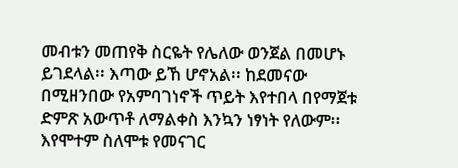መብቱን መጠየቅ ስርዬት የሌለው ወንጀል በመሆኑ ይገደላል፡፡ እጣው ይኸ ሆኖአል፡፡ ከደመናው በሚዘንበው የአምባገነኖች ጥይት እየተበላ በየማጀቱ ድምጽ አውጥቶ ለማልቀስ እንኳን ነፃነት የለውም፡፡ እየሞተም ስለሞቱ የመናገር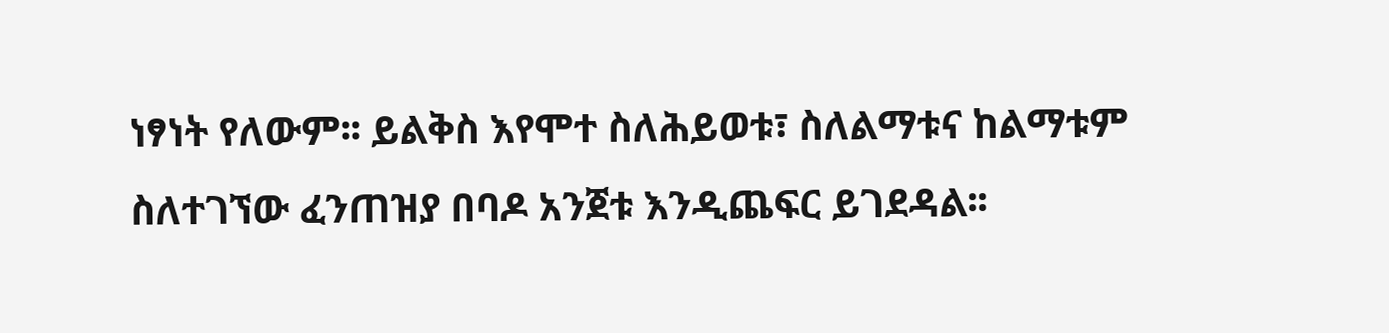ነፃነት የለውም፡፡ ይልቅስ እየሞተ ስለሕይወቱ፣ ስለልማቱና ከልማቱም ስለተገኘው ፈንጠዝያ በባዶ አንጀቱ እንዲጨፍር ይገደዳል፡፡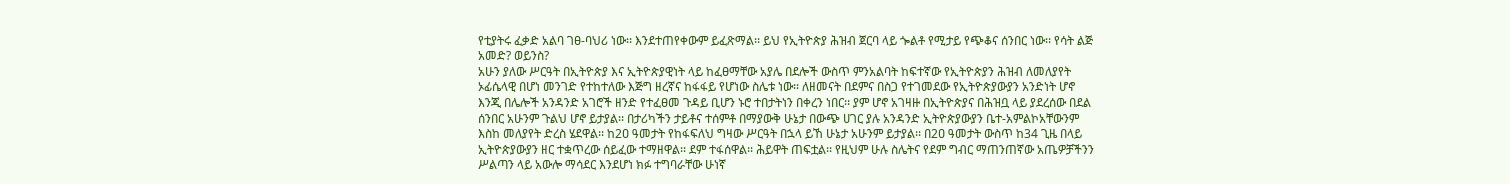የቲያትሩ ፈቃድ አልባ ገፀ-ባህሪ ነው፡፡ እንደተጠየቀውም ይፈጽማል፡፡ ይህ የኢትዮጵያ ሕዝብ ጀርባ ላይ ጐልቶ የሚታይ የጭቆና ሰንበር ነው፡፡ የሳት ልጅ አመድ? ወይንስ?
አሁን ያለው ሥርዓት በኢትዮጵያ እና ኢትዮጵያዊነት ላይ ከፈፀማቸው አያሌ በደሎች ውስጥ ምንአልባት ከፍተኛው የኢትዮጵያን ሕዝብ ለመለያየት ኦፊሴላዊ በሆነ መንገድ የተከተለው እጅግ ዘረኛና ከፋፋይ የሆነው ስሌቱ ነው፡፡ ለዘመናት በደምና በስጋ የተገመደው የኢትዮጵያውያን አንድነት ሆኖ እንጂ በሌሎች አንዳንድ አገሮች ዘንድ የተፈፀመ ጉዳይ ቢሆን ኑሮ ተበታትነን በቀረን ነበር፡፡ ያም ሆኖ አገዛዙ በኢትዮጵያና በሕዝቧ ላይ ያደረሰው በደል ሰንበር አሁንም ጉልህ ሆኖ ይታያል፡፡ በታሪካችን ታይቶና ተሰምቶ በማያውቅ ሁኔታ በውጭ ሀገር ያሉ አንዳንድ ኢትዮጵያውያን ቤተ-አምልኮአቸውንም እስከ መለያየት ድረስ ሄደዋል፡፡ ከ2ዐ ዓመታት የከፋፍለህ ግዛው ሥርዓት በኋላ ይኸ ሁኔታ አሁንም ይታያል፡፡ በ2ዐ ዓመታት ውስጥ ከ34 ጊዜ በላይ ኢትዮጵያውያን ዘር ተቋጥረው ሰይፈው ተማዘዋል፡፡ ደም ተፋሰዋል፡፡ ሕይዋት ጠፍቷል፡፡ የዚህም ሁሉ ስሌትና የደም ግብር ማጠንጠኛው አጤዎቻችንን ሥልጣን ላይ አውሎ ማሳደር እንደሆነ ክፉ ተግባራቸው ሁነኛ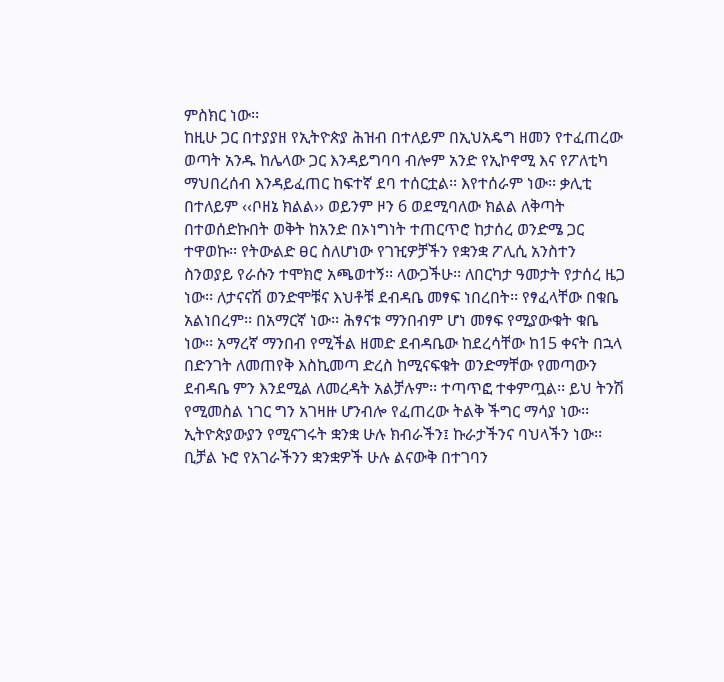ምስክር ነው፡፡
ከዚሁ ጋር በተያያዘ የኢትዮጵያ ሕዝብ በተለይም በኢህአዴግ ዘመን የተፈጠረው ወጣት አንዱ ከሌላው ጋር እንዳይግባባ ብሎም አንድ የኢኮኖሚ እና የፖለቲካ ማህበረሰብ እንዳይፈጠር ከፍተኛ ደባ ተሰርቷል፡፡ እየተሰራም ነው፡፡ ቃሊቲ በተለይም ‹‹ቦዘኔ ክልል›› ወይንም ዞን 6 ወደሚባለው ክልል ለቅጣት በተወሰድኩበት ወቅት ከአንድ በኦነግነት ተጠርጥሮ ከታሰረ ወንድሜ ጋር ተዋወኩ፡፡ የትውልድ ፀር ስለሆነው የገዢዎቻችን የቋንቋ ፖሊሲ አንስተን ስንወያይ የራሱን ተሞክሮ አጫወተኝ፡፡ ላውጋችሁ፡፡ ለበርካታ ዓመታት የታሰረ ዜጋ ነው፡፡ ለታናናሽ ወንድሞቹና እህቶቹ ደብዳቤ መፃፍ ነበረበት፡፡ የፃፈላቸው በቁቤ አልነበረም፡፡ በአማርኛ ነው፡፡ ሕፃናቱ ማንበብም ሆነ መፃፍ የሚያውቁት ቁቤ ነው፡፡ አማረኛ ማንበብ የሚችል ዘመድ ደብዳቤው ከደረሳቸው ከ15 ቀናት በኋላ በድንገት ለመጠየቅ እስኪመጣ ድረስ ከሚናፍቁት ወንድማቸው የመጣውን ደብዳቤ ምን እንደሚል ለመረዳት አልቻሉም፡፡ ተጣጥፎ ተቀምጧል፡፡ ይህ ትንሽ የሚመስል ነገር ግን አገዛዙ ሆንብሎ የፈጠረው ትልቅ ችግር ማሳያ ነው፡፡ ኢትዮጵያውያን የሚናገሩት ቋንቋ ሁሉ ክብራችን፤ ኩራታችንና ባህላችን ነው፡፡ ቢቻል ኑሮ የአገራችንን ቋንቋዎች ሁሉ ልናውቅ በተገባን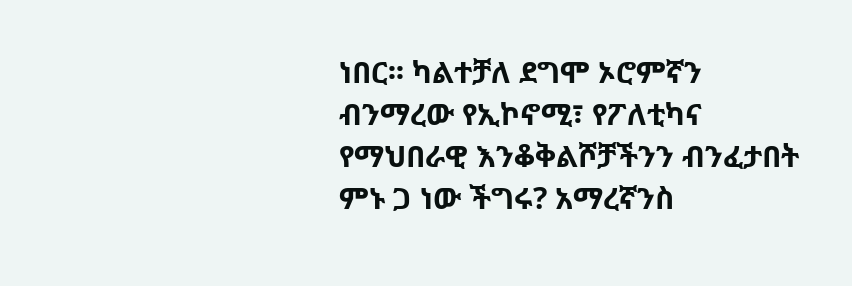ነበር፡፡ ካልተቻለ ደግሞ ኦሮምኛን ብንማረው የኢኮኖሚ፣ የፖለቲካና የማህበራዊ እንቆቅልሾቻችንን ብንፈታበት ምኑ ጋ ነው ችግሩ? አማረኛንስ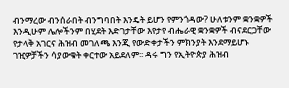ብንማረው ብንሰራበት ብንግባበት እንዴት ይሆን የምንጎዳው? ሁለቱንም ቋንቋዎች እንዲሁም ሌሎችንም በሂደት እድገታቸው እየታየ ብሔራዊ ቋንቋዎች ብናደርጋቸው የታላቅ አገርና ሕዝብ መገለጫ እንጂ የውድቀታችን ምክንያት እንደማይሆኑ ገዢዎቻችን ሳያውቁት ቀርተው አይደለም፡፡ ዳሩ ግን የኢትዮጵያ ሕዝብ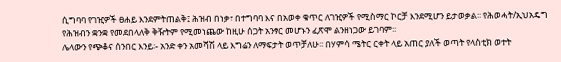ሲግባባ የገዢዎች ፀሐይ እንደምትጠልቅ፤ ሕዝብ በነቃ፣ በተግባባ እና በአወቀ ቁጥር ለገዢዎች የሚስማር ኮርቻ እንደሚሆን ይታወቃል፡፡ የሕወሓት/ኢህአዴግ የሕዝብን ቋንቋ የመደበላለቅ ቅዥትም የሚመነጨው ከዚሁ ሰጋት አንፃር መሆኑን ፈጽሞ ልንዘነጋው ይገባም፡፡
ሌላውን የጭቆና ሰንበር እንይ፡- አንድ ቀን አመሻሽ ላይ እግሬን ለማፍታት ወጥቻለሁ፡፡ በሃምሳ ሜትር ርቀት ላይ አጠር ያለች ወጣት የላስቲክ ወተት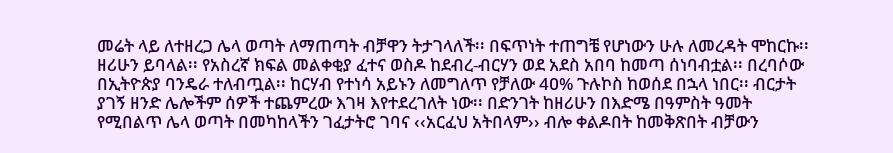መሬት ላይ ለተዘረጋ ሌላ ወጣት ለማጠጣት ብቻዋን ትታገላለች፡፡ በፍጥነት ተጠግቼ የሆነውን ሁሉ ለመረዳት ሞከርኩ፡፡ ዘሪሁን ይባላል፡፡ የአስረኛ ክፍል መልቀቂያ ፈተና ወስዶ ከደብረ-ብርሃን ወደ አደስ አበባ ከመጣ ሰነባብቷል፡፡ በረባሶው በኢትዮጵያ ባንዴራ ተለብጧል፡፡ ከርሃብ የተነሳ አይኑን ለመግለጥ የቻለው 4ዐ% ጉሉኮስ ከወሰደ በኋላ ነበር፡፡ ብርታት ያገኝ ዘንድ ሌሎችም ሰዎች ተጨምረው እገዛ እየተደረገለት ነው፡፡ በድንገት ከዘሪሁን በእድሜ በዓምስት ዓመት የሚበልጥ ሌላ ወጣት በመካከላችን ገፈታትሮ ገባና ‹‹አርፈህ አትበላም›› ብሎ ቀልዶበት ከመቅጽበት ብቻውን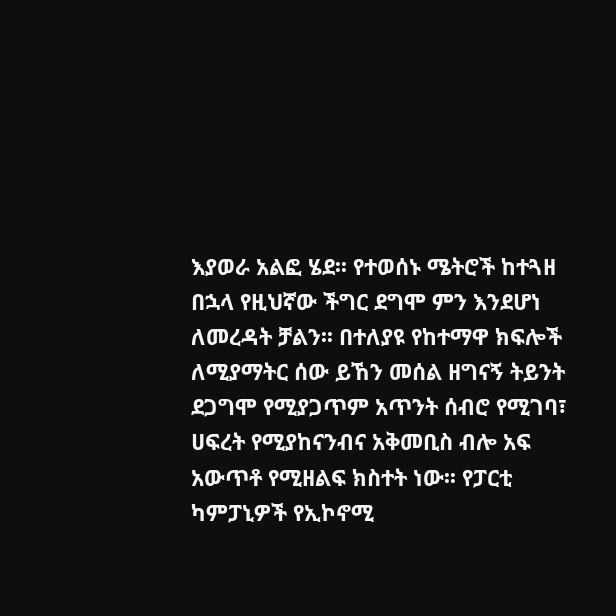እያወራ አልፎ ሄደ፡፡ የተወሰኑ ሜትሮች ከተጓዘ በኋላ የዚህኛው ችግር ደግሞ ምን እንደሆነ ለመረዳት ቻልን፡፡ በተለያዩ የከተማዋ ክፍሎች ለሚያማትር ሰው ይኸን መሰል ዘግናኝ ትይንት ደጋግሞ የሚያጋጥም አጥንት ሰብሮ የሚገባ፣ ሀፍረት የሚያከናንብና አቅመቢስ ብሎ አፍ አውጥቶ የሚዘልፍ ክስተት ነው፡፡ የፓርቲ ካምፓኒዎች የኢኮኖሚ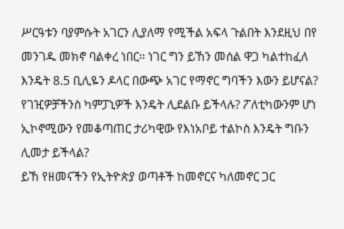ሥርዓቱን ባያምሱት አገርን ሊያለማ የሚችል አፍላ ጉልበት እንደዚህ በየ መንገዱ መክኖ ባልቀረ ነበር፡፡ ነገር ግን ይኸን መሰል ዋጋ ካልተከፈለ እንዴት 8.5 ቢሊዬን ዶላር በውጭ አገር የማኖር ግባችን እውን ይሆናል? የገዢዎቻችንስ ካምፓኒዎች እንዴት ሊደልቡ ይችላሉ? ፖለቲካውንም ሆነ ኢኮኖሚውን የመቆጣጠር ታሪካዊው የእነአቦይ ተልኮስ እንዴት ግቡን ሊመታ ይችላል?
ይኸ የዘመናችን የኢትዮጵያ ወጣቶች ከመኖርና ካለመኖር ጋር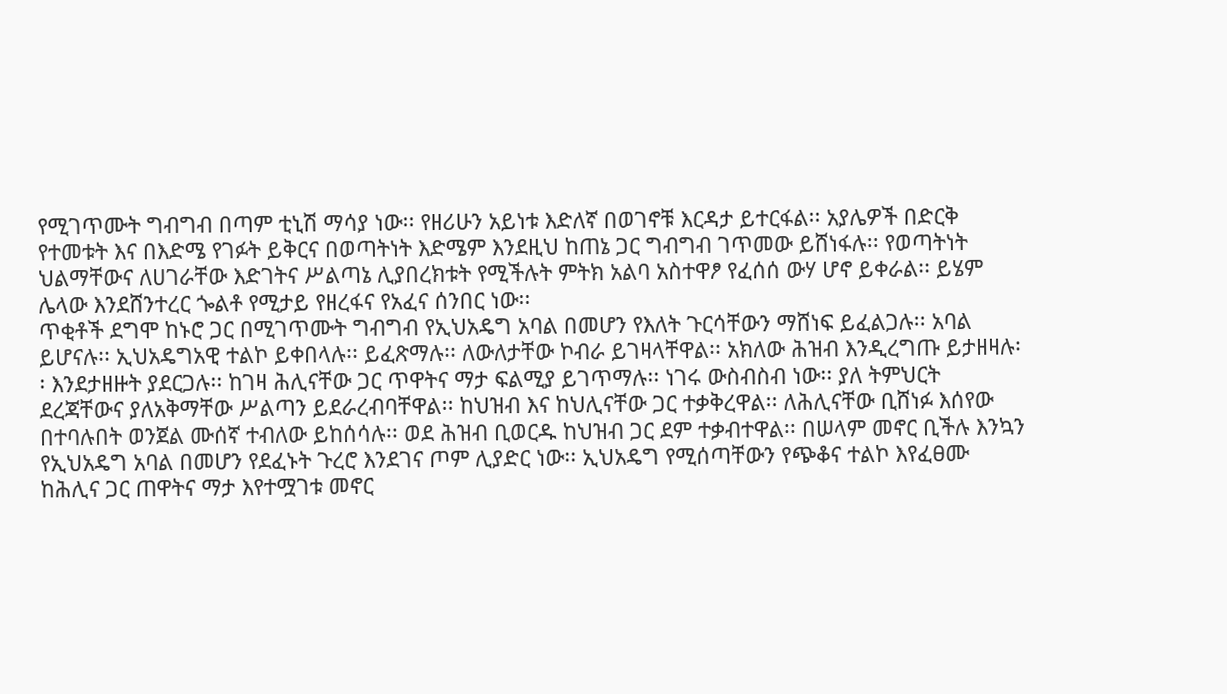የሚገጥሙት ግብግብ በጣም ቲኒሽ ማሳያ ነው፡፡ የዘሪሁን አይነቱ እድለኛ በወገኖቹ እርዳታ ይተርፋል፡፡ አያሌዎች በድርቅ የተመቱት እና በእድሜ የገፉት ይቅርና በወጣትነት እድሜም እንደዚህ ከጠኔ ጋር ግብግብ ገጥመው ይሸነፋሉ፡፡ የወጣትነት ህልማቸውና ለሀገራቸው እድገትና ሥልጣኔ ሊያበረክቱት የሚችሉት ምትክ አልባ አስተዋፆ የፈሰሰ ውሃ ሆኖ ይቀራል፡፡ ይሄም ሌላው እንደሸንተረር ጐልቶ የሚታይ የዘረፋና የአፈና ሰንበር ነው፡፡
ጥቂቶች ደግሞ ከኑሮ ጋር በሚገጥሙት ግብግብ የኢህአዴግ አባል በመሆን የእለት ጉርሳቸውን ማሸነፍ ይፈልጋሉ፡፡ አባል ይሆናሉ፡፡ ኢህአዴግአዊ ተልኮ ይቀበላሉ፡፡ ይፈጽማሉ፡፡ ለውለታቸው ኮብራ ይገዛላቸዋል፡፡ አክለው ሕዝብ እንዲረግጡ ይታዘዛሉ፡፡ እንደታዘዙት ያደርጋሉ፡፡ ከገዛ ሕሊናቸው ጋር ጥዋትና ማታ ፍልሚያ ይገጥማሉ፡፡ ነገሩ ውስብስብ ነው፡፡ ያለ ትምህርት ደረጃቸውና ያለአቅማቸው ሥልጣን ይደራረብባቸዋል፡፡ ከህዝብ እና ከህሊናቸው ጋር ተቃቅረዋል፡፡ ለሕሊናቸው ቢሸነፉ እሰየው በተባሉበት ወንጀል ሙሰኛ ተብለው ይከሰሳሉ፡፡ ወደ ሕዝብ ቢወርዱ ከህዝብ ጋር ደም ተቃብተዋል፡፡ በሠላም መኖር ቢችሉ እንኳን የኢህአዴግ አባል በመሆን የደፈኑት ጉረሮ እንደገና ጦም ሊያድር ነው፡፡ ኢህአዴግ የሚሰጣቸውን የጭቆና ተልኮ እየፈፀሙ ከሕሊና ጋር ጠዋትና ማታ እየተሟገቱ መኖር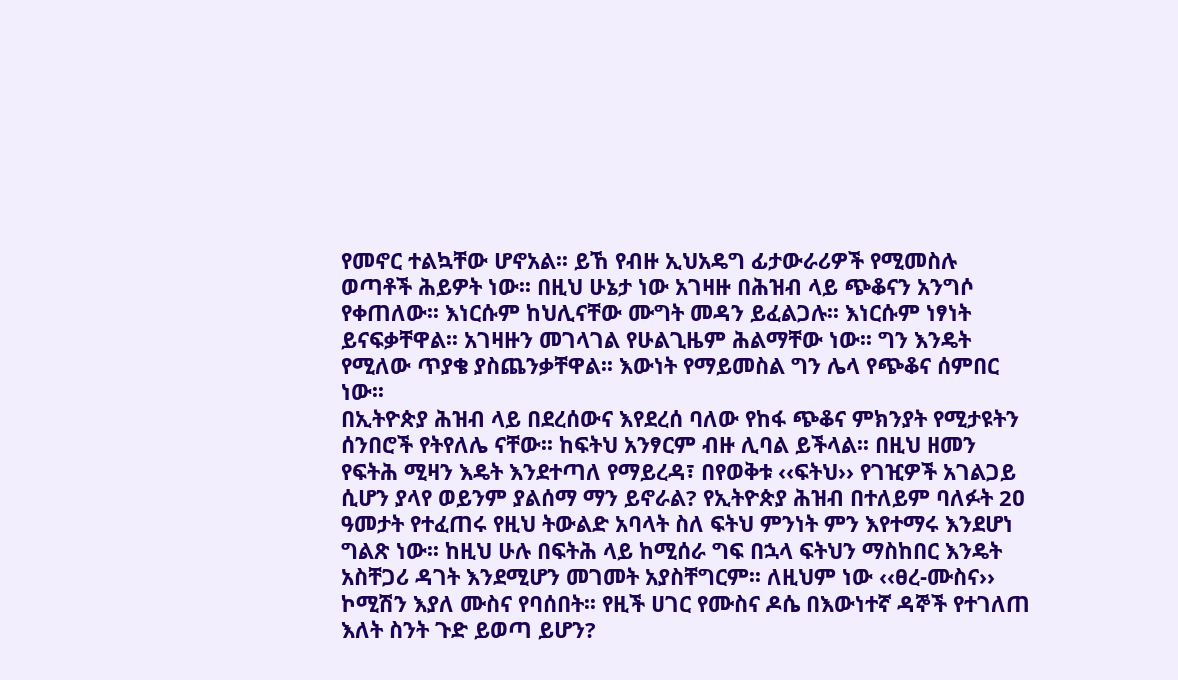የመኖር ተልኳቸው ሆኖአል፡፡ ይኸ የብዙ ኢህአዴግ ፊታውራሪዎች የሚመስሉ ወጣቶች ሕይዎት ነው፡፡ በዚህ ሁኔታ ነው አገዛዙ በሕዝብ ላይ ጭቆናን አንግሶ የቀጠለው፡፡ እነርሱም ከህሊናቸው ሙግት መዳን ይፈልጋሉ፡፡ እነርሱም ነፃነት ይናፍቃቸዋል፡፡ አገዛዙን መገላገል የሁልጊዜም ሕልማቸው ነው፡፡ ግን እንዴት የሚለው ጥያቄ ያስጨንቃቸዋል፡፡ እውነት የማይመስል ግን ሌላ የጭቆና ሰምበር ነው፡፡
በኢትዮጵያ ሕዝብ ላይ በደረሰውና እየደረሰ ባለው የከፋ ጭቆና ምክንያት የሚታዩትን ሰንበሮች የትየለሌ ናቸው፡፡ ከፍትህ አንፃርም ብዙ ሊባል ይችላል፡፡ በዚህ ዘመን የፍትሕ ሚዛን እዴት እንደተጣለ የማይረዳ፣ በየወቅቱ ‹‹ፍትህ›› የገዢዎች አገልጋይ ሲሆን ያላየ ወይንም ያልሰማ ማን ይኖራል? የኢትዮጵያ ሕዝብ በተለይም ባለፉት 2ዐ ዓመታት የተፈጠሩ የዚህ ትውልድ አባላት ስለ ፍትህ ምንነት ምን እየተማሩ እንደሆነ ግልጽ ነው፡፡ ከዚህ ሁሉ በፍትሕ ላይ ከሚሰራ ግፍ በኋላ ፍትህን ማስከበር እንዴት አስቸጋሪ ዳገት እንደሚሆን መገመት አያስቸግርም፡፡ ለዚህም ነው ‹‹ፀረ-ሙስና›› ኮሚሽን እያለ ሙስና የባሰበት፡፡ የዚች ሀገር የሙስና ዶሴ በእውነተኛ ዳኞች የተገለጠ እለት ስንት ጉድ ይወጣ ይሆን?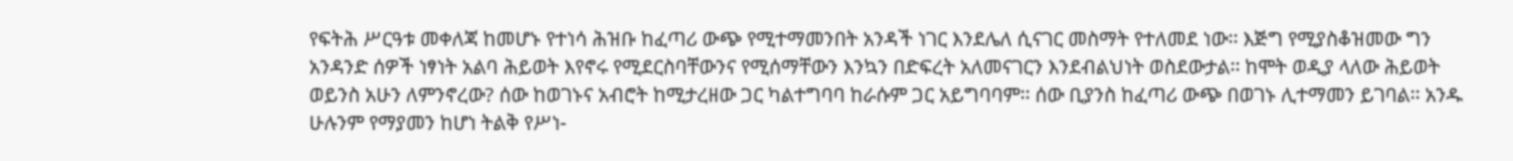የፍትሕ ሥርዓቱ መቀለጃ ከመሆኑ የተነሳ ሕዝቡ ከፈጣሪ ውጭ የሚተማመንበት አንዳች ነገር እንደሌለ ሲናገር መስማት የተለመደ ነው፡፡ እጅግ የሚያስቆዝመው ግን አንዳንድ ሰዎች ነፃነት አልባ ሕይወት እየኖሩ የሚደርስባቸውንና የሚሰማቸውን እንኳን በድፍረት አለመናገርን እንደብልህነት ወስደውታል፡፡ ከሞት ወዲያ ላለው ሕይወት ወይንስ አሁን ለምንኖረው? ሰው ከወገኑና አብሮት ከሚታረዘው ጋር ካልተግባባ ከራሱም ጋር አይግባባም፡፡ ሰው ቢያንስ ከፈጣሪ ውጭ በወገኑ ሊተማመን ይገባል፡፡ አንዱ ሁሉንም የማያመን ከሆነ ትልቅ የሥነ-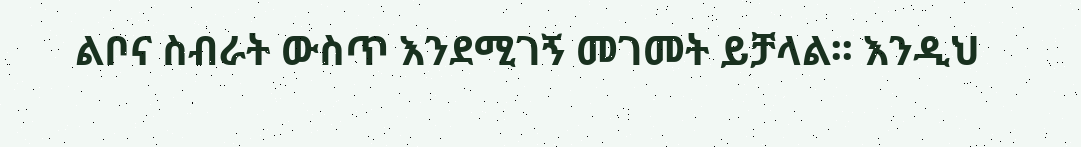ልቦና ስብራት ውስጥ እንደሚገኝ መገመት ይቻላል፡፡ እንዲህ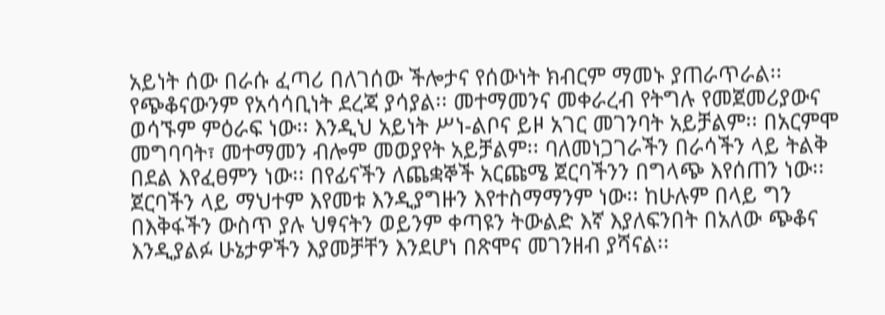አይነት ሰው በራሱ ፈጣሪ በለገሰው ችሎታና የሰውነት ክብርም ማመኑ ያጠራጥራል፡፡
የጭቆናውንም የአሳሳቢነት ደረጃ ያሳያል፡፡ መተማመንና መቀራረብ የትግሉ የመጀመሪያውና ወሳኙም ምዕራፍ ነው፡፡ እንዲህ አይነት ሥነ-ልቦና ይዞ አገር መገንባት አይቻልም፡፡ በአርምሞ መግባባት፣ መተማመን ብሎም መወያየት አይቻልም፡፡ ባለመነጋገራችን በራሳችን ላይ ትልቅ በደል እየፈፀምን ነው፡፡ በየፊናችን ለጨቋኞች አርጩሜ ጀርባችንን በግላጭ እየሰጠን ነው፡፡ ጀርባችን ላይ ማህተም እየመቱ እንዲያግዙን እየተስማማንም ነው፡፡ ከሁሉም በላይ ግን በእቅፋችን ውስጥ ያሉ ህፃናትን ወይንም ቀጣዩን ትውልድ እኛ እያለፍንበት በአለው ጭቆና እንዲያልፉ ሁኔታዎችን እያመቻቸን እንደሆነ በጽሞና መገንዘብ ያሻናል፡፡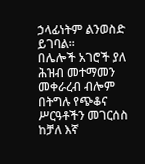ኃላፊነትም ልንወስድ ይገባል፡፡
በሌሎች አገሮች ያለ ሕዝብ መተማመን መቀራረብ ብሎም በትግሉ የጭቆና ሥርዓቶችን መገርሰስ ከቻለ እኛ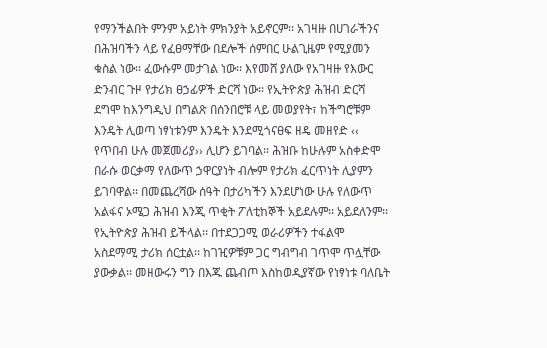የማንችልበት ምንም አይነት ምክንያት አይኖርም፡፡ አገዛዙ በሀገራችንና በሕዝባችን ላይ የፈፀማቸው በደሎች ሰምበር ሁልጊዜም የሚያመን ቁስል ነው፡፡ ፈውሱም መታገል ነው፡፡ እየመሸ ያለው የአገዛዙ የእውር ድንብር ጉዞ የታሪክ ፀኃፊዎች ድርሻ ነው፡፡ የኢትዮጵያ ሕዝብ ድርሻ ደግሞ ከእንግዲህ በግልጽ በሰንበሮቹ ላይ መወያየት፣ ከችግሮቹም እንዴት ሊወጣ ነፃነቱንም እንዴት እንደሚጎናፀፍ ዘዴ መዘየድ ‹‹ የጥበብ ሁሉ መጀመሪያ›› ሊሆን ይገባል፡፡ ሕዝቡ ከሁሉም አስቀድሞ በራሱ ወርቃማ የለውጥ ኃዋርያነት ብሎም የታሪክ ፈርጥነት ሊያምን ይገባዋል፡፡ በመጨረሻው ሰዓት በታሪካችን እንደሆነው ሁሉ የለውጥ አልፋና ኦሜጋ ሕዝብ እንጂ ጥቂት ፖለቲከኞች አይደሉም፡፡ አይደለንም፡፡ የኢትዮጵያ ሕዝብ ይችላል፡፡ በተደጋጋሚ ወራሪዎችን ተፋልሞ አስደማሚ ታሪክ ሰርቷል፡፡ ከገዢዎቹም ጋር ግብግብ ገጥሞ ጥሏቸው ያውቃል፡፡ መዘውሩን ግን በእጁ ጨብጦ እስከወዲያኛው የነፃነቱ ባለቤት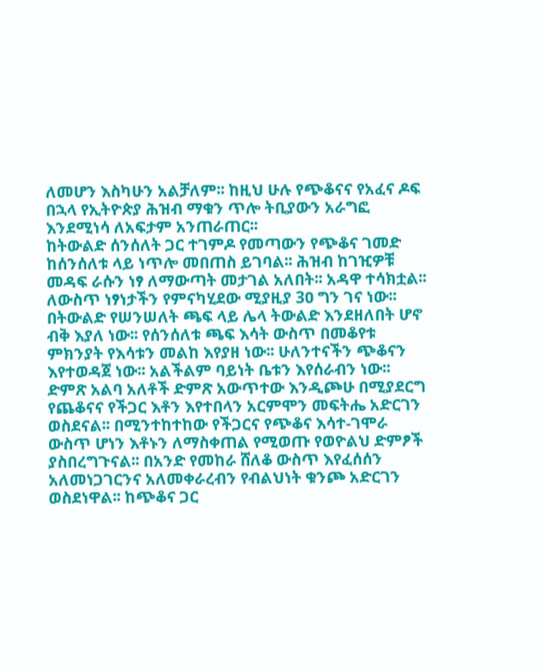ለመሆን እስካሁን አልቻለም፡፡ ከዚህ ሁሉ የጭቆናና የአፈና ዶፍ በኋላ የኢትዮጵያ ሕዝብ ማቁን ጥሎ ትቢያውን አራግፎ እንደሚነሳ ለአፍታም አንጠራጠር፡፡
ከትውልድ ሰንሰለት ጋር ተገምዶ የመጣውን የጭቆና ገመድ ከሰንሰለቱ ላይ ነጥሎ መበጠስ ይገባል፡፡ ሕዝብ ከገዢዎቹ መዳፍ ራሱን ነፃ ለማውጣት መታገል አለበት፡፡ አዳዋ ተሳክቷል፡፡ ለውስጥ ነፃነታችን የምናካሂደው ሚያዚያ 3ዐ ግን ገና ነው፡፡
በትውልድ የሠንሠለት ጫፍ ላይ ሌላ ትውልድ እንደዘለበት ሆኖ ብቅ እያለ ነው፡፡ የሰንሰለቱ ጫፍ እሳት ውስጥ በመቆየቱ ምክንያት የእሳቱን መልከ እየያዘ ነው፡፡ ሁለንተናችን ጭቆናን እየተወዳጀ ነው፡፡ አልችልም ባይነት ቤቱን እየሰራብን ነው፡፡ ድምጽ አልባ አለቶች ድምጽ አውጥተው እንዲጮሁ በሚያደርግ የጨቆናና የችጋር እቶን እየተበላን አርምሞን መፍትሔ አድርገን ወስደናል፡፡ በሚንተከተከው የችጋርና የጭቆና እሳተ-ገሞራ ውስጥ ሆነን እቶኑን ለማስቀጠል የሚወጡ የወዮልህ ድምፆች ያስበረግጉናል፡፡ በአንድ የመከራ ሸለቆ ውስጥ እየፈሰሰን አለመነጋገርንና አለመቀራረብን የብልህነት ቁንጮ አድርገን ወስደነዋል፡፡ ከጭቆና ጋር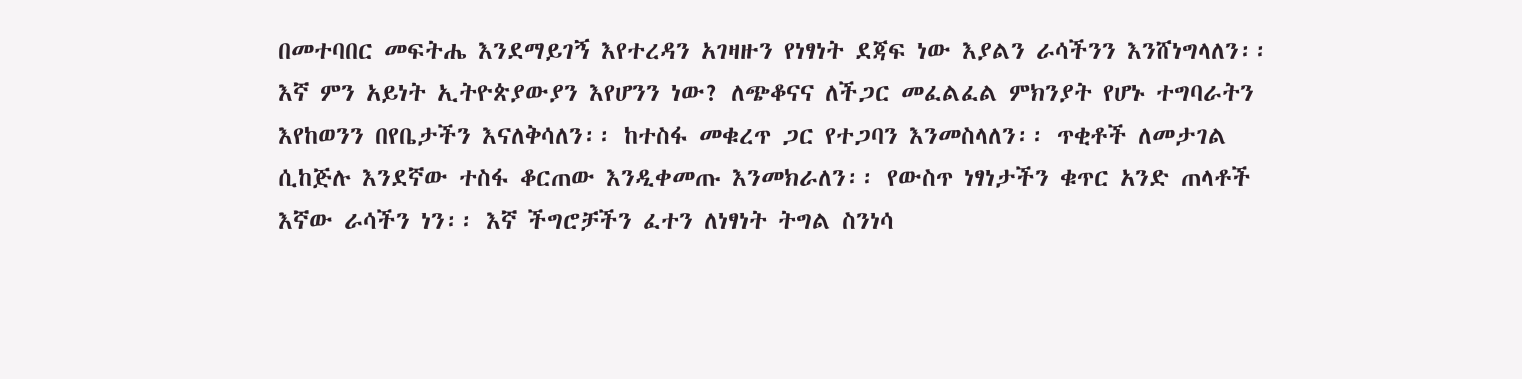በመተባበር መፍትሔ እንደማይገኝ እየተረዳን አገዛዙን የነፃነት ደጃፍ ነው እያልን ራሳችንን እንሸነግላለን፡፡ እኛ ምን አይነት ኢትዮጵያውያን እየሆንን ነው? ለጭቆናና ለችጋር መፈልፈል ምክንያት የሆኑ ተግባራትን እየከወንን በየቤታችን እናለቅሳለን፡፡ ከተስፋ መቁረጥ ጋር የተጋባን እንመስላለን፡፡ ጥቂቶች ለመታገል ሲከጅሉ እንደኛው ተስፋ ቆርጠው እንዲቀመጡ እንመክራለን፡፡ የውስጥ ነፃነታችን ቁጥር አንድ ጠላቶች እኛው ራሳችን ነን፡፡ እኛ ችግሮቻችን ፈተን ለነፃነት ትግል ስንነሳ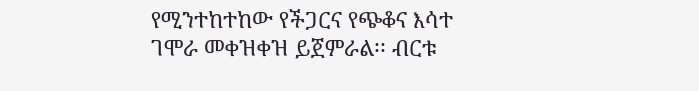የሚንተከተከው የችጋርና የጭቆና እሳተ ገሞራ መቀዝቀዝ ይጀምራል፡፡ ብርቱ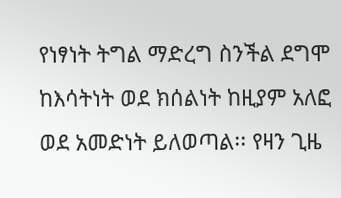የነፃነት ትግል ማድረግ ስንችል ደግሞ ከእሳትነት ወደ ክሰልነት ከዚያም አለፎ ወደ አመድነት ይለወጣል፡፡ የዛን ጊዜ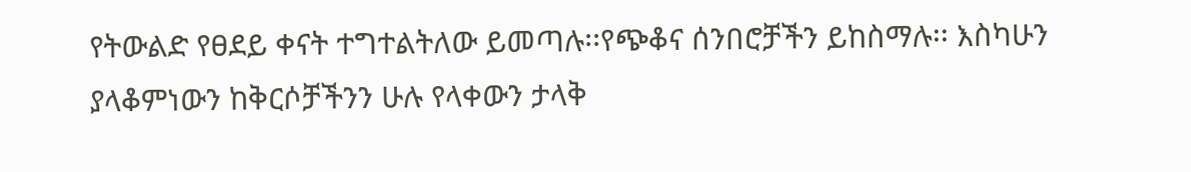የትውልድ የፀደይ ቀናት ተግተልትለው ይመጣሉ፡፡የጭቆና ሰንበሮቻችን ይከስማሉ፡፡ እስካሁን ያላቆምነውን ከቅርሶቻችንን ሁሉ የላቀውን ታላቅ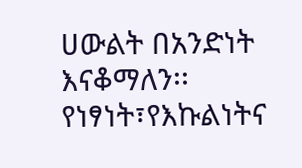ሀውልት በአንድነት እናቆማለን፡፡ የነፃነት፣የእኩልነትና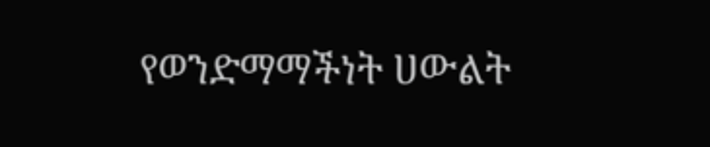የወንድማማችነት ሀውልት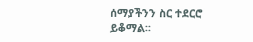ሰማያችንን ስር ተደርሮ ይቆማል፡፡